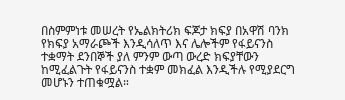በስምምነቱ መሠረት የኤልክትሪክ ፍጆታ ክፍያ በአዋሽ ባንክ የክፍያ አማራጮች እንዲሳለጥ እና ሌሎችም የፋይናንስ ተቋማት ደንበኞች ያለ ምንም ውጣ ውረድ ክፍያቸውን ከሚፈልጉት የፋይናንስ ተቋም መክፈል እንዲችሉ የሚያደርግ መሆኑን ተጠቁሟል።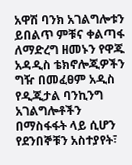አዋሽ ባንክ አገልግሎቱን ይበልጥ ምቹና ቀልጣፋ ለማድረግ ዘመኑን የዋጁ አዳዲስ ቴክኖሎጂዎችን ግዥ በመፈፀም አዲስ የዲጂታል ባንኪንግ አገልግሎቶችን በማስፋፋት ላይ ሲሆን የደንበኞቹን አስተያየት፣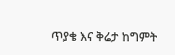ጥያቄ እና ቅሬታ ከግምት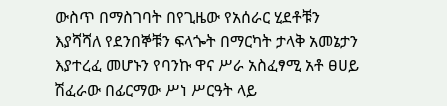ውስጥ በማስገባት በየጊዜው የአሰራር ሂደቶቹን እያሻሻለ የደንበኞቹን ፍላጐት በማርካት ታላቅ አመኔታን እያተረፈ መሆኑን የባንኩ ዋና ሥራ አስፈፃሚ አቶ ፀሀይ ሽፈራው በፊርማው ሥነ ሥርዓት ላይ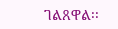ገልጸዋል፡፡